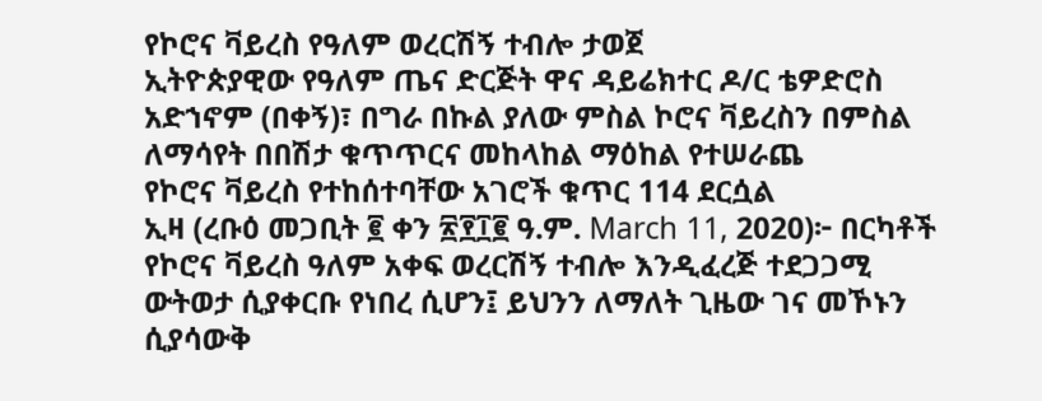የኮሮና ቫይረስ የዓለም ወረርሽኝ ተብሎ ታወጀ
ኢትዮጵያዊው የዓለም ጤና ድርጅት ዋና ዳይሬክተር ዶ/ር ቴዎድሮስ አድኀኖም (በቀኝ)፣ በግራ በኩል ያለው ምስል ኮሮና ቫይረስን በምስል ለማሳየት በበሽታ ቁጥጥርና መከላከል ማዕከል የተሠራጨ
የኮሮና ቫይረስ የተከሰተባቸው አገሮች ቁጥር 114 ደርሷል
ኢዛ (ረቡዕ መጋቢት ፪ ቀን ፳፻፲፪ ዓ.ም. March 11, 2020)፦ በርካቶች የኮሮና ቫይረስ ዓለም አቀፍ ወረርሽኝ ተብሎ እንዲፈረጅ ተደጋጋሚ ውትወታ ሲያቀርቡ የነበረ ሲሆን፤ ይህንን ለማለት ጊዜው ገና መኾኑን ሲያሳውቅ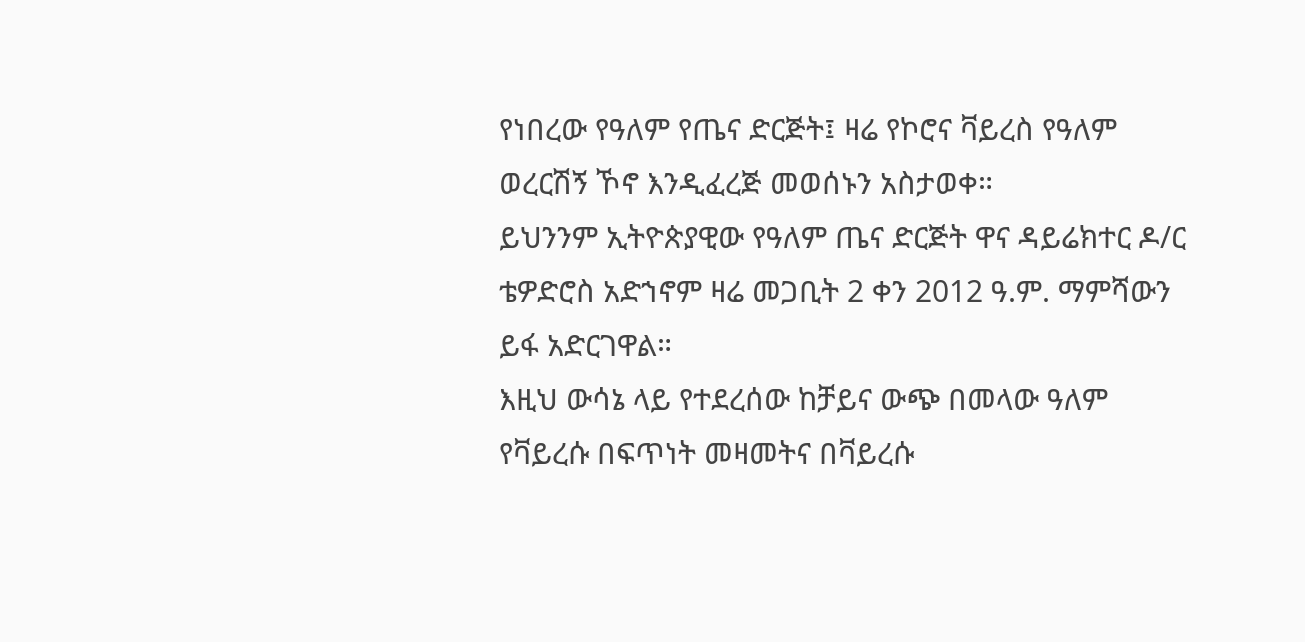የነበረው የዓለም የጤና ድርጅት፤ ዛሬ የኮሮና ቫይረስ የዓለም ወረርሽኝ ኾኖ እንዲፈረጅ መወሰኑን አስታወቀ።
ይህንንም ኢትዮጵያዊው የዓለም ጤና ድርጅት ዋና ዳይሬክተር ዶ/ር ቴዎድሮስ አድኀኖም ዛሬ መጋቢት 2 ቀን 2012 ዓ.ም. ማምሻውን ይፋ አድርገዋል።
እዚህ ውሳኔ ላይ የተደረሰው ከቻይና ውጭ በመላው ዓለም የቫይረሱ በፍጥነት መዛመትና በቫይረሱ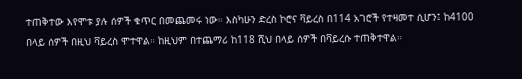ተጠቅተው እየሞቱ ያሉ ሰዎች ቁጥር በመጨመሩ ነው። እስካሁን ድረስ ኮሮና ቫይረስ በ114 አገሮች የተዛመተ ሲሆን፤ ከ4100 በላይ ሰዎች በዚህ ቫይረስ ሞተዋል። ከዚህም በተጨማሪ ከ118 ሺህ በላይ ሰዎች በቫይረሱ ተጠቅተዋል።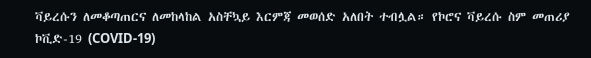ቫይረሱን ለመቆጣጠርና ለመከላከል አስቸኳይ እርምጃ መወሰድ አለበት ተብሏል። የኮሮና ቫይረሱ ስም መጠሪያ ኮቪድ-19 (COVID-19)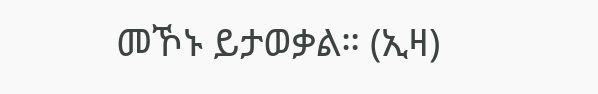መኾኑ ይታወቃል። (ኢዛ)